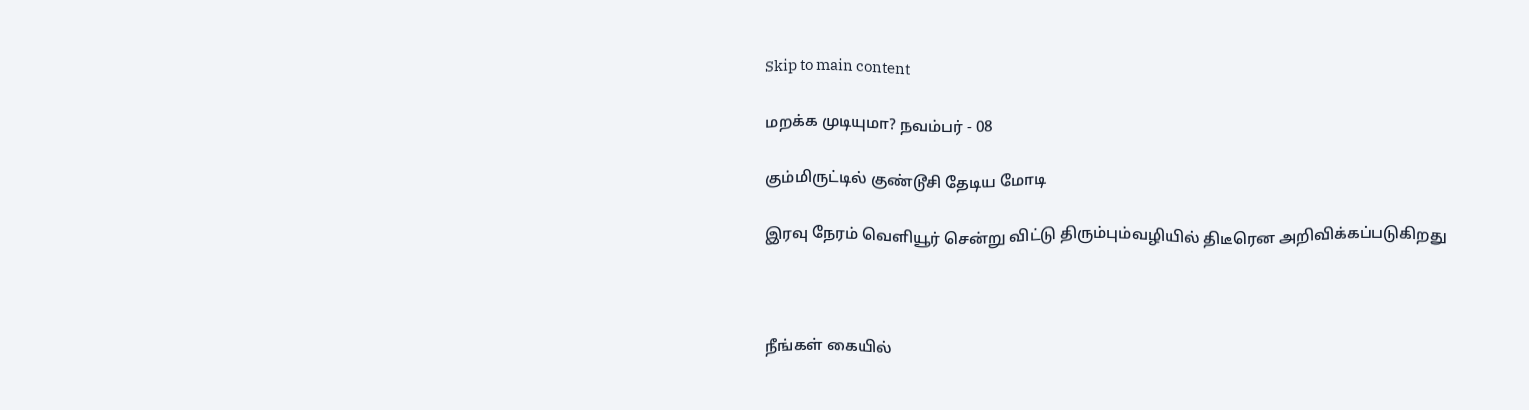Skip to main content

மறக்க முடியுமா? நவம்பர் - 08

கும்மிருட்டில் குண்டூசி தேடிய மோடி

இரவு நேரம் வெளியூர் சென்று விட்டு திரும்பும்வழியில் திடீரென அறிவிக்கப்படுகிறது



நீங்கள் கையில்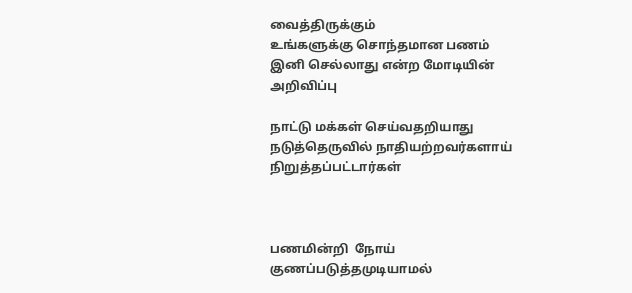வைத்திருக்கும்
உங்களுக்கு சொந்தமான பணம்
இனி செல்லாது என்ற மோடியின்  அறிவிப்பு

நாட்டு மக்கள் செய்வதறியாது நடுத்தெருவில் நாதியற்றவர்களாய் நிறுத்தப்பட்டார்கள்



பணமின்றி  நோய் குணப்படுத்தமுடியாமல்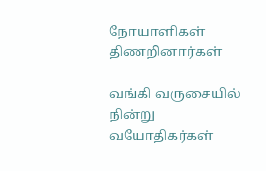நோயாளிகள் திணறினார்கள்

வங்கி வருசையில் நின்று
வயோதிகர்கள்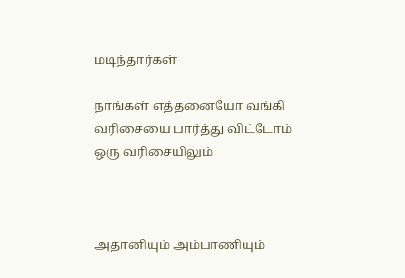மடிந்தார்கள்

நாங்கள் எத்தனையோ வங்கி வரிசையை பார்த்து விட்டோம்
ஒரு வரிசையிலும்



அதானியும் அம்பாணியும்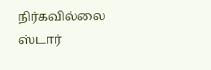நிர்கவில்லை
ஸ்டார்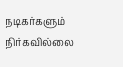நடிகர்களும் நிர்கவில்லை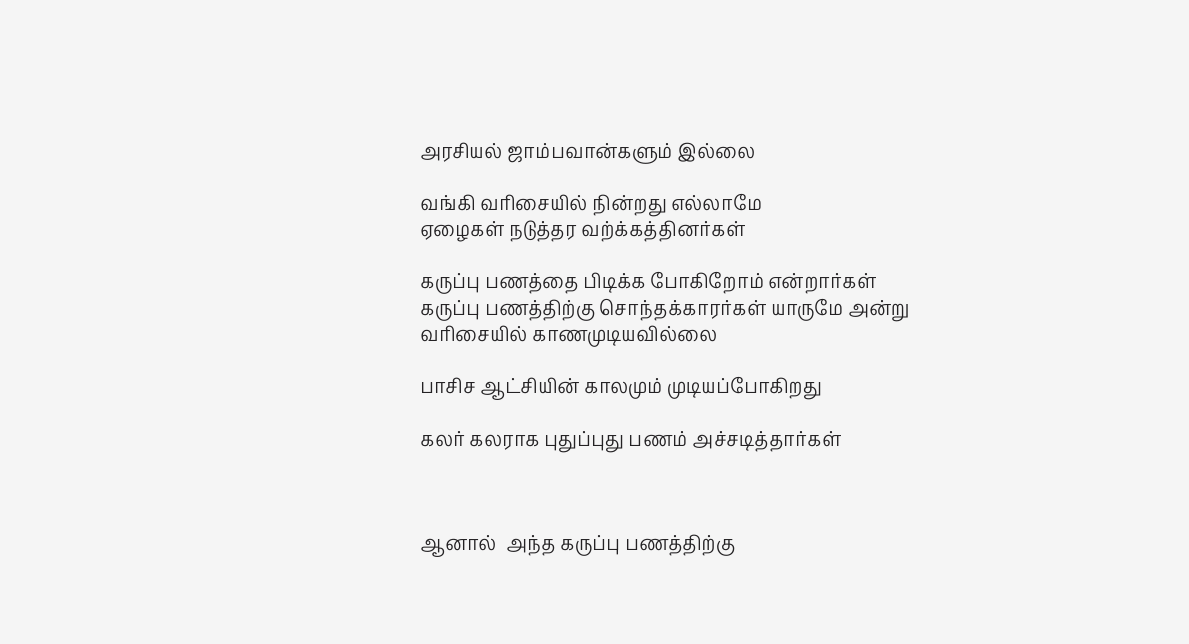அரசியல் ஜாம்பவான்களும் இல்லை

வங்கி வரிசையில் நின்றது எல்லாமே
ஏழைகள் நடுத்தர வற்க்கத்தினர்கள்

கருப்பு பணத்தை பிடிக்க போகிறோம் என்றார்கள்
கருப்பு பணத்திற்கு சொந்தக்காரர்கள் யாருமே அன்று வரிசையில் காணமுடியவில்லை

பாசிச ஆட்சியின் காலமும் முடியப்போகிறது

கலர் கலராக புதுப்புது பணம் அச்சடித்தார்கள்



ஆனால்  அந்த கருப்பு பணத்திற்கு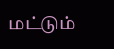மட்டும்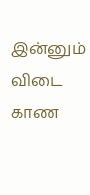இன்னும் விடை காண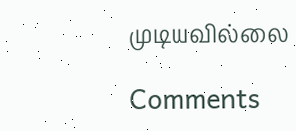முடியவில்லை

Comments